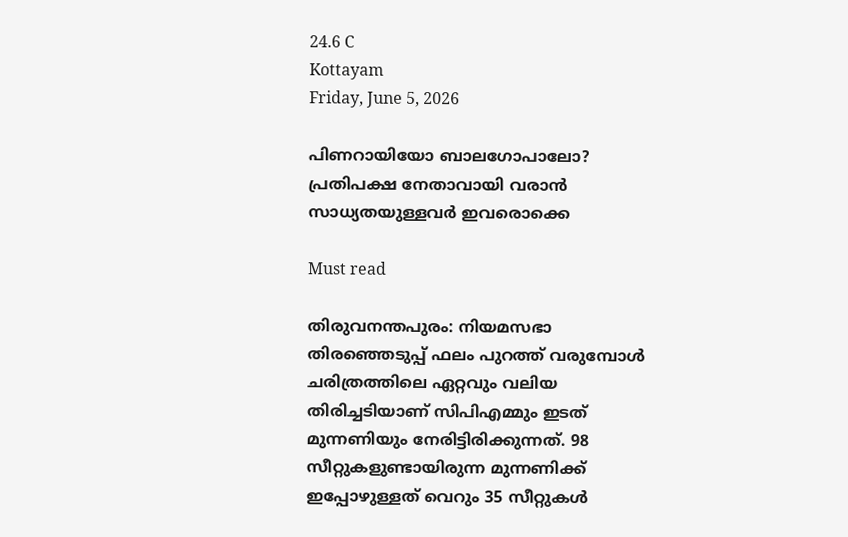24.6 C
Kottayam
Friday, June 5, 2026

പിണറായിയോ ബാലഗോപാലോ? പ്രതിപക്ഷ നേതാവായി വരാന്‍ സാധ്യതയുള്ളവര്‍ ഇവരൊക്കെ

Must read

തിരുവനന്തപുരം: നിയമസഭാ തിരഞ്ഞെടുപ്പ് ഫലം പുറത്ത് വരുമ്പോള്‍ ചരിത്രത്തിലെ ഏറ്റവും വലിയ തിരിച്ചടിയാണ് സിപിഎമ്മും ഇടത് മുന്നണിയും നേരിട്ടിരിക്കുന്നത്. 98 സീറ്റുകളുണ്ടായിരുന്ന മുന്നണിക്ക് ഇപ്പോഴുള്ളത് വെറും 35 സീറ്റുകള്‍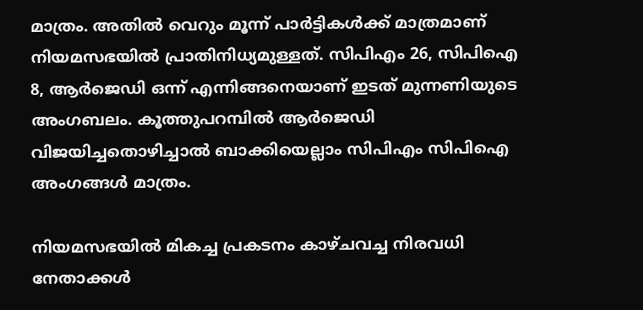മാത്രം. അതില്‍ വെറും മൂന്ന് പാര്‍ട്ടികള്‍ക്ക് മാത്രമാണ് നിയമസഭയില്‍ പ്രാതിനിധ്യമുള്ളത്. സിപിഎം 26, സിപിഐ 8, ആര്‍ജെഡി ഒന്ന് എന്നിങ്ങനെയാണ് ഇടത് മുന്നണിയുടെ അംഗബലം. കൂത്തുപറമ്പില്‍ ആര്‍ജെഡി വിജയിച്ചതൊഴിച്ചാല്‍ ബാക്കിയെല്ലാം സിപിഎം സിപിഐ അംഗങ്ങള്‍ മാത്രം.

നിയമസഭയില്‍ മികച്ച പ്രകടനം കാഴ്ചവച്ച നിരവധി നേതാക്കള്‍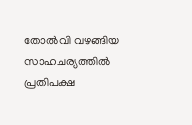തോല്‍വി വഴങ്ങിയ സാഹചര്യത്തില്‍ പ്രതിപക്ഷ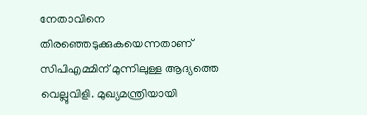നേതാവിനെ തിരഞ്ഞെടുക്കുകയെന്നതാണ് സിപിഎമ്മിന് മുന്നിലുള്ള ആദ്യത്തെ വെല്ലുവിളി. മുഖ്യമന്ത്രിയായി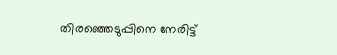തിരഞ്ഞെടുപ്പിനെ നേരിട്ട്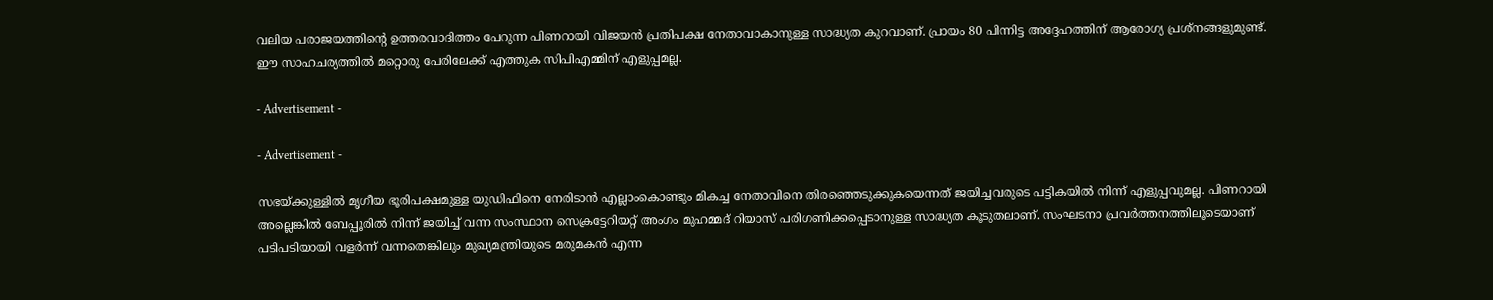വലിയ പരാജയത്തിന്റെ ഉത്തരവാദിത്തം പേറുന്ന പിണറായി വിജയന്‍ പ്രതിപക്ഷ നേതാവാകാനുള്ള സാദ്ധ്യത കുറവാണ്. പ്രായം 80 പിന്നിട്ട അദ്ദേഹത്തിന് ആരോഗ്യ പ്രശ്‌നങ്ങളുമുണ്ട്. ഈ സാഹചര്യത്തില്‍ മറ്റൊരു പേരിലേക്ക് എത്തുക സിപിഎമ്മിന് എളുപ്പമല്ല.

- Advertisement -

- Advertisement -

സഭയ്ക്കുള്ളില്‍ മൃഗീയ ഭൂരിപക്ഷമുള്ള യുഡിഫിനെ നേരിടാന്‍ എല്ലാംകൊണ്ടും മികച്ച നേതാവിനെ തിരഞ്ഞെടുക്കുകയെന്നത് ജയിച്ചവരുടെ പട്ടികയില്‍ നിന്ന് എളുപ്പവുമല്ല. പിണറായി അല്ലെങ്കില്‍ ബേപ്പൂരില്‍ നിന്ന് ജയിച്ച് വന്ന സംസ്ഥാന സെക്രട്ടേറിയറ്റ് അംഗം മുഹമ്മദ് റിയാസ് പരിഗണിക്കപ്പെടാനുള്ള സാദ്ധ്യത കൂടുതലാണ്. സംഘടനാ പ്രവര്‍ത്തനത്തിലൂടെയാണ് പടിപടിയായി വളര്‍ന്ന് വന്നതെങ്കിലും മുഖ്യമന്ത്രിയുടെ മരുമകന്‍ എന്ന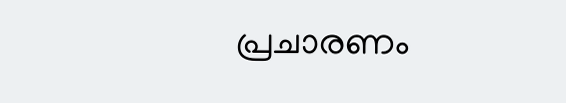പ്രചാരണം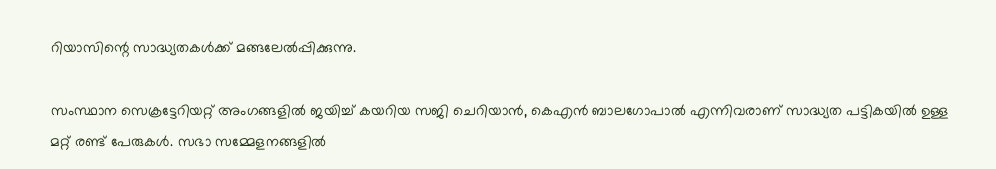റിയാസിന്റെ സാദ്ധ്യതകള്‍ക്ക് മങ്ങലേല്‍പ്പിക്കുന്നു.

സംസ്ഥാന സെക്രട്ടേറിയറ്റ് അംഗങ്ങളില്‍ ജയിച്ച് കയറിയ സജി ചെറിയാന്‍, കെഎന്‍ ബാലഗോപാല്‍ എന്നിവരാണ് സാദ്ധ്യത പട്ടികയില്‍ ഉള്ള മറ്റ് രണ്ട് പേരുകള്‍. സഭാ സമ്മേളനങ്ങളില്‍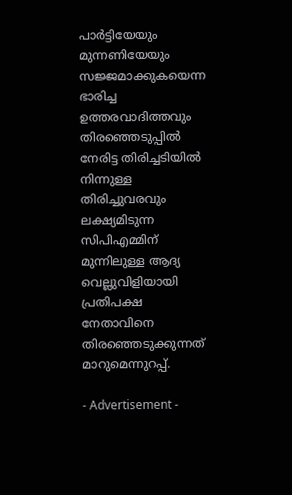പാര്‍ട്ടിയേയും മുന്നണിയേയും സജ്ജമാക്കുകയെന്ന ഭാരിച്ച ഉത്തരവാദിത്തവും തിരഞ്ഞെടുപ്പില്‍ നേരിട്ട തിരിച്ചടിയില്‍ നിന്നുള്ള തിരിച്ചുവരവും ലക്ഷ്യമിടുന്ന സിപിഎമ്മിന് മുന്നിലുള്ള ആദ്യ വെല്ലുവിളിയായി പ്രതിപക്ഷ നേതാവിനെ തിരഞ്ഞെടുക്കുന്നത് മാറുമെന്നുറപ്പ്.

- Advertisement -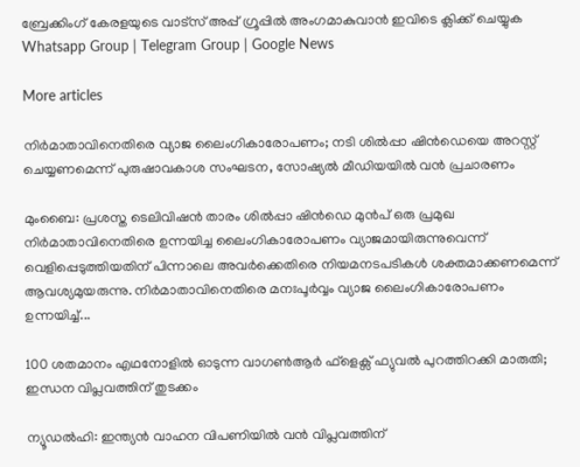ബ്രേക്കിംഗ് കേരളയുടെ വാട്സ് അപ്പ് ഗ്രൂപ്പിൽ അംഗമാകുവാൻ ഇവിടെ ക്ലിക്ക് ചെയ്യുക Whatsapp Group | Telegram Group | Google News

More articles

നിർമാതാവിനെതിരെ വ്യാജ ലൈംഗികാരോപണം; നടി ശിൽപ്പാ ഷിൻഡെയെ അറസ്റ്റ് ചെയ്യണമെന്ന് പുരുഷാവകാശ സംഘടന, സോഷ്യൽ മീഡിയയിൽ വൻ പ്രചാരണം

മുംബൈ: പ്രശസ്ത ടെലിവിഷൻ താരം ശിൽപ്പാ ഷിൻഡെ മുൻപ് ഒരു പ്രമുഖ നിർമാതാവിനെതിരെ ഉന്നയിച്ച ലൈംഗികാരോപണം വ്യാജമായിരുന്നുവെന്ന് വെളിപ്പെടുത്തിയതിന് പിന്നാലെ അവർക്കെതിരെ നിയമനടപടികൾ ശക്തമാക്കണമെന്ന് ആവശ്യമുയരുന്നു. നിർമാതാവിനെതിരെ മനഃപൂർവ്വം വ്യാജ ലൈംഗികാരോപണം ഉന്നയിച്ച്...

100 ശതമാനം എഥനോളിൽ ഓടുന്ന വാഗൺആർ ഫ്ളെക്സ് ഫ്യുവൽ പുറത്തിറക്കി മാരുതി; ഇന്ധന വിപ്ലവത്തിന് തുടക്കം

ന്യൂഡൽഹി: ഇന്ത്യൻ വാഹന വിപണിയിൽ വൻ വിപ്ലവത്തിന്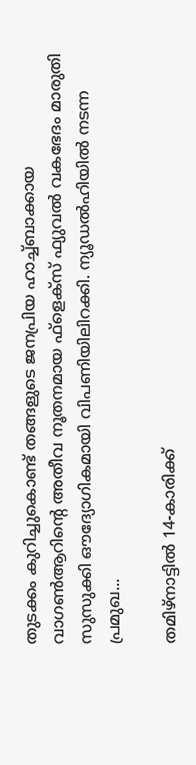തുടക്കം കുറിച്ചുകൊണ്ട് തങ്ങളുടെ ജനപ്രിയ ഹാച്ച്ബാക്കായ വാഗൺആറിന്റെ അതീവ നൂതനമായ ഫ്‌ളെക്‌സ് ഫ്യുവൽ വകഭേദം മാരുതി സുസുക്കി ഔദ്യോഗികമായി വിപണിയിലിറക്കി. ന്യൂഡൽഹിയിൽ നടന്ന പ്രമുഖ...

തമിഴ്നാട്ടിൽ 14-കാരിക്ക്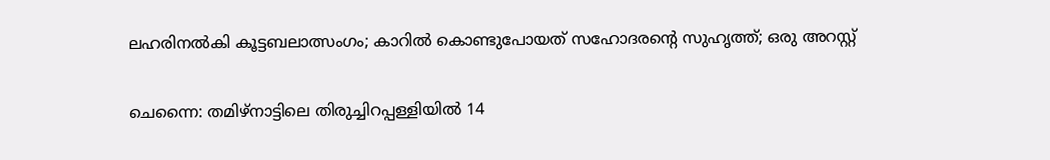ലഹരിനൽകി കൂട്ടബലാത്സംഗം; കാറിൽ കൊണ്ടുപോയത് സഹോദരന്റെ സുഹൃത്ത്; ഒരു അറസ്റ്റ്

ചെന്നൈ: തമിഴ്നാട്ടിലെ തിരുച്ചിറപ്പള്ളിയിൽ 14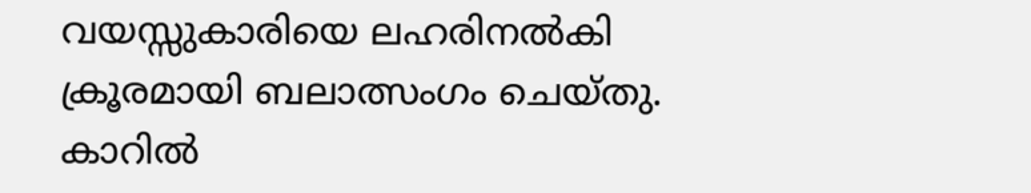വയസ്സുകാരിയെ ലഹരിനൽകി ക്രൂരമായി ബലാത്സംഗം ചെയ്തു. കാറിൽ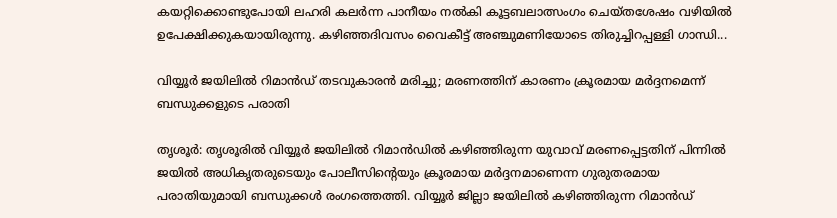കയറ്റിക്കൊണ്ടുപോയി ലഹരി കലർന്ന പാനീയം നൽകി കൂട്ടബലാത്സംഗം ചെയ്തശേഷം വഴിയിൽ ഉപേക്ഷിക്കുകയായിരുന്നു. കഴിഞ്ഞദിവസം വൈകീട്ട് അഞ്ചുമണിയോടെ തിരുച്ചിറപ്പള്ളി ഗാന്ധി...

വിയ്യൂർ ജയിലിൽ റിമാൻഡ് തടവുകാരൻ മരിച്ചു; മരണത്തിന് കാരണം ക്രൂരമായ മർദ്ദനമെന്ന് ബന്ധുക്കളുടെ പരാതി

തൃശൂർ: തൃശൂരിൽ വിയ്യൂർ ജയിലിൽ റിമാൻഡിൽ കഴിഞ്ഞിരുന്ന യുവാവ് മരണപ്പെട്ടതിന് പിന്നിൽ ജയിൽ അധികൃതരുടെയും പോലീസിന്റെയും ക്രൂരമായ മർദ്ദനമാണെന്ന ഗുരുതരമായ പരാതിയുമായി ബന്ധുക്കൾ രംഗത്തെത്തി. വിയ്യൂർ ജില്ലാ ജയിലിൽ കഴിഞ്ഞിരുന്ന റിമാൻഡ്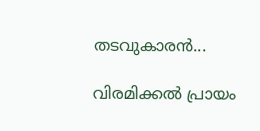തടവുകാരൻ...

വിരമിക്കൽ പ്രായം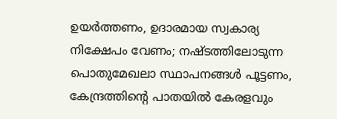ഉയർത്തണം, ഉദാരമായ സ്വകാര്യ നിക്ഷേപം വേണം; നഷ്ടത്തിലോടുന്ന പൊതുമേഖലാ സ്ഥാപനങ്ങള്‍ പൂട്ടണം, കേന്ദ്രത്തിന്റെ പാതയില്‍ കേരളവും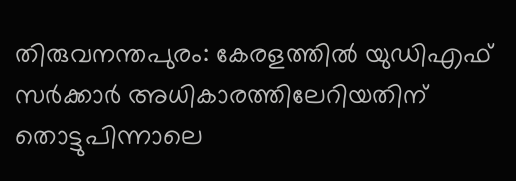തിരുവനന്തപുരം: കേരളത്തിൽ യുഡിഎഫ് സർക്കാർ അധികാരത്തിലേറിയതിന് തൊട്ടുപിന്നാലെ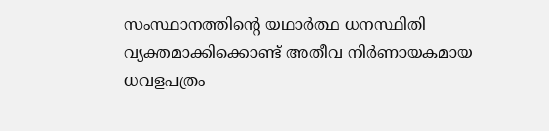സംസ്ഥാനത്തിന്റെ യഥാർത്ഥ ധനസ്ഥിതി വ്യക്തമാക്കിക്കൊണ്ട് അതീവ നിർണായകമായ ധവളപത്രം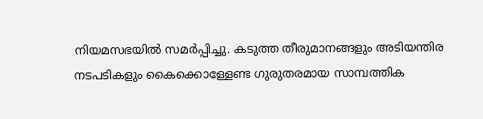നിയമസഭയിൽ സമർപ്പിച്ചു. കടുത്ത തീരുമാനങ്ങളും അടിയന്തിര നടപടികളും കൈക്കൊള്ളേണ്ട ഗുരുതരമായ സാമ്പത്തിക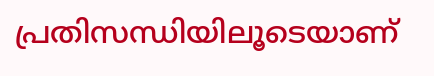പ്രതിസന്ധിയിലൂടെയാണ്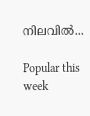നിലവിൽ...

Popular this week